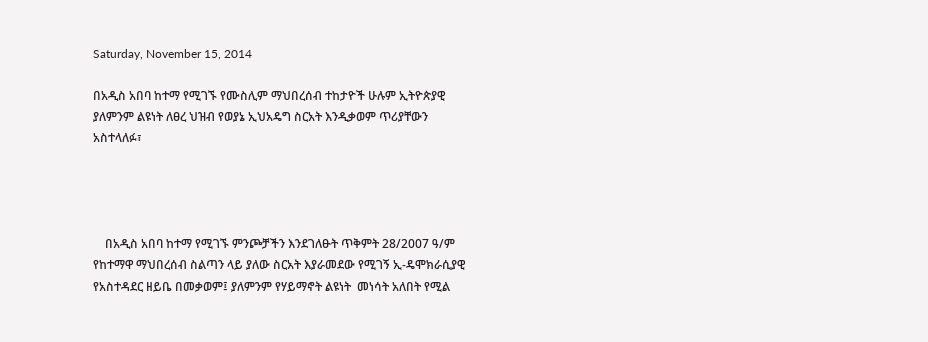Saturday, November 15, 2014

በአዲስ አበባ ከተማ የሚገኙ የሙስሊም ማህበረሰብ ተከታዮች ሁሉም ኢትዮጵያዊ ያለምንም ልዩነት ለፀረ ህዝብ የወያኔ ኢህአዴግ ስርአት እንዲቃወም ጥሪያቸውን አስተላለፉ፣




    በአዲስ አበባ ከተማ የሚገኙ ምንጮቻችን እንደገለፁት ጥቅምት 28/2007 ዓ/ም የከተማዋ ማህበረሰብ ስልጣን ላይ ያለው ስርአት እያራመደው የሚገኝ ኢ-ዴሞክራሲያዊ የአስተዳደር ዘይቤ በመቃወም፤ ያለምንም የሃይማኖት ልዩነት  መነሳት አለበት የሚል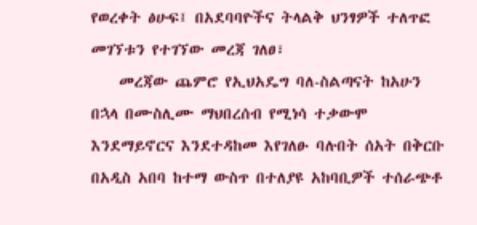የወረቀት ፅሁፍ፤ በአደባባዮችና ትላልቅ ህንፃዎች ተለጥፎ መገኘቱን የተገኘው መረጃ ገለፀ፣
    መረጃው ጨምሮ የኢህአዴግ ባለ-ስልጣናት ከአሁን በኋላ በሙስሊሙ ማህበረሰብ የሚነሳ ተቃውሞ እንደማይኖርና እንደተዳከመ እየገለፁ ባሉበት ሰአት በቅርቡ በአዲስ አበባ ከተማ ውስጥ በተለያዩ አከባቢዎች ተሰራጭቶ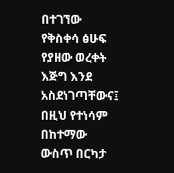በተገኘው የቅስቀሳ ፅሁፍ የያዘው ወረቀት እጅግ እንደ አስደነገጣቸውና፤ በዚህ የተነሳም በከተማው ውስጥ በርካታ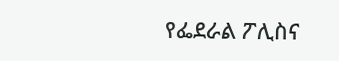የፌደራል ፖሊስና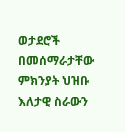ወታደሮች በመሰማራታቸው ምክንያት ህዝቡ እለታዊ ስራውን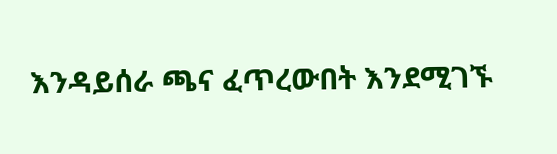እንዳይሰራ ጫና ፈጥረውበት እንደሚገኙ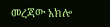መረጃው አክሎ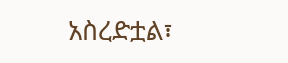አስረድቷል፣